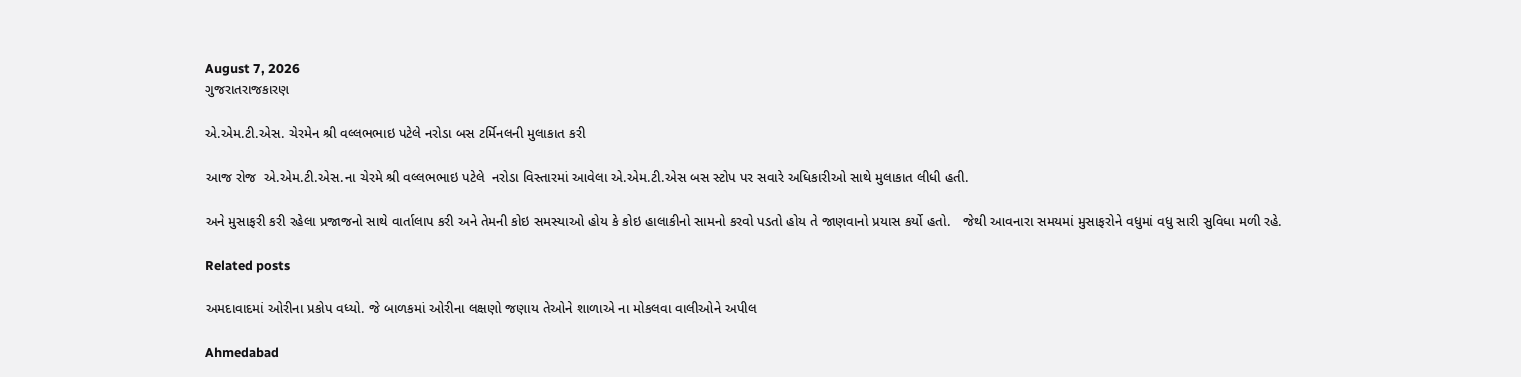August 7, 2026
ગુજરાતરાજકારણ

એ.એમ.ટી.એસ. ચેરમેન શ્રી વલ્લભભાઇ પટેલે નરોડા બસ ટર્મિનલની મુલાકાત કરી

આજ રોજ  એ.એમ.ટી.એસ.ના ચેરમે શ્રી વલ્લભભાઇ પટેલે  નરોડા વિસ્તારમાં આવેલા એ.એમ.ટી.એસ બસ સ્ટોપ પર સવારે અધિકારીઓ સાથે મુલાકાત લીધી હતી.

અને મુસાફરી કરી રહેલા પ્રજાજનો સાથે વાર્તાલાપ કરી અને તેમની કોઇ સમસ્યાઓ હોય કે કોઇ હાલાકીનો સામનો કરવો પડતો હોય તે જાણવાનો પ્રયાસ કર્યો હતો.   જેથી આવનારા સમયમાં મુસાફરોને વધુમાં વધુ સારી સુવિધા મળી રહે.

Related posts

અમદાવાદમાં ઓરીના પ્રકોપ વધ્‍યો. જે બાળકમાં ઓરીના લક્ષણો જણાય તેઓને શાળાએ ના મોકલવા વાલીઓને અપીલ

Ahmedabad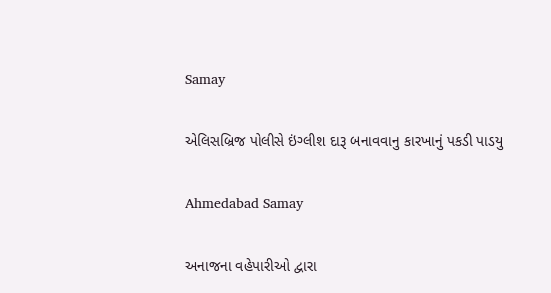Samay

એલિસબ્રિજ પોલીસે ઇંગ્લીશ દારૂ બનાવવાનુ કારખાનું પકડી પાડયુ

Ahmedabad Samay

અનાજના વહેપારીઓ દ્વારા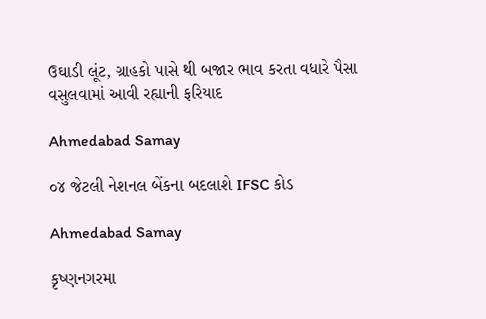ઉઘાડી લૂંટ, ગ્રાહકો પાસે થી બજાર ભાવ કરતા વધારે પૈસા વસુલવામાં આવી રહ્યાની ફરિયાદ

Ahmedabad Samay

૦૪ જેટલી નેશનલ બેંકના બદલાશે IFSC કોડ

Ahmedabad Samay

કૃષ્ણનગરમા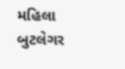મહિલા બુટલેગર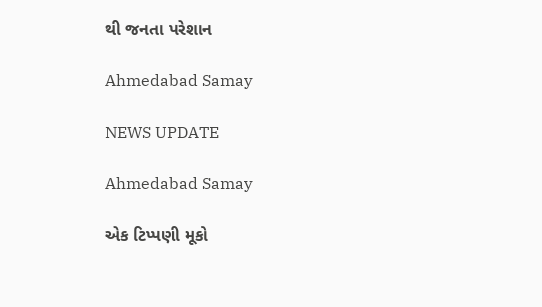થી જનતા પરેશાન

Ahmedabad Samay

NEWS UPDATE

Ahmedabad Samay

એક ટિપ્પણી મૂકો